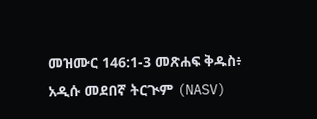መዝሙር 146:1-3 መጽሐፍ ቅዱስ፥ አዲሱ መደበኛ ትርጒም (NASV)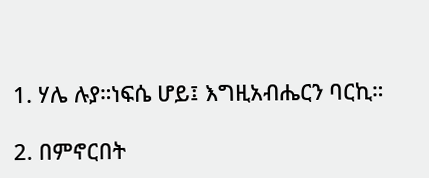1. ሃሌ ሉያ።ነፍሴ ሆይ፤ እግዚአብሔርን ባርኪ።

2. በምኖርበት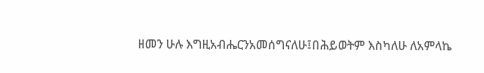ዘመን ሁሉ እግዚአብሔርንአመሰግናለሁ፤በሕይወትም እስካለሁ ለአምላኬ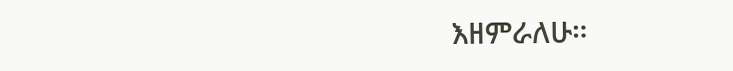እዘምራለሁ።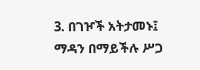3. በገዦች አትታመኑ፤ ማዳን በማይችሉ ሥጋ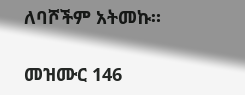ለባሾችም አትመኩ።

መዝሙር 146